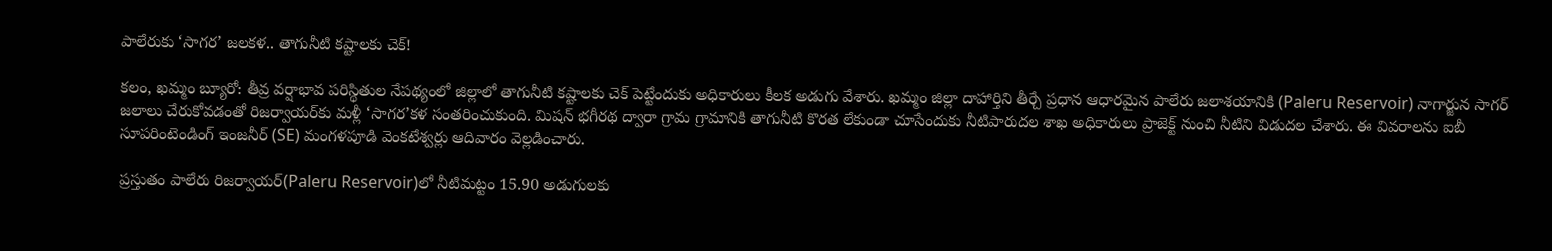పాలేరుకు ‘సాగర’ జలకళ.. తాగునీటి కష్టాలకు చెక్!

కలం, ఖమ్మం బ్యూరో: తీవ్ర వర్షాభావ పరిస్థితుల నేపథ్యంలో జిల్లాలో తాగునీటి కష్టాలకు చెక్ పెట్టేందుకు అధికారులు కీలక అడుగు వేశారు. ఖమ్మం జిల్లా దాహార్తిని తీర్చే ప్రధాన ఆధారమైన పాలేరు జలాశయానికి (Paleru Reservoir) నాగార్జున సాగర్ జలాలు చేరుకోవడంతో రిజర్వాయర్‌కు మళ్లీ ‘సాగర’కళ సంతరించుకుంది. మిషన్ భగీరథ ద్వారా గ్రామ గ్రామానికి తాగునీటి కొరత లేకుండా చూసేందుకు నీటిపారుదల శాఖ అధికారులు ప్రాజెక్ట్ నుంచి నీటిని విడుదల చేశారు. ఈ వివరాలను ఐబీ సూపరింటెండింగ్ ఇంజనీర్ (SE) మంగళపూడి వెంకటేశ్వర్లు ఆదివారం వెల్లడించారు.

ప్రస్తుతం పాలేరు రిజర్వాయర్‌(Paleru Reservoir)లో నీటిమట్టం 15.90 అడుగులకు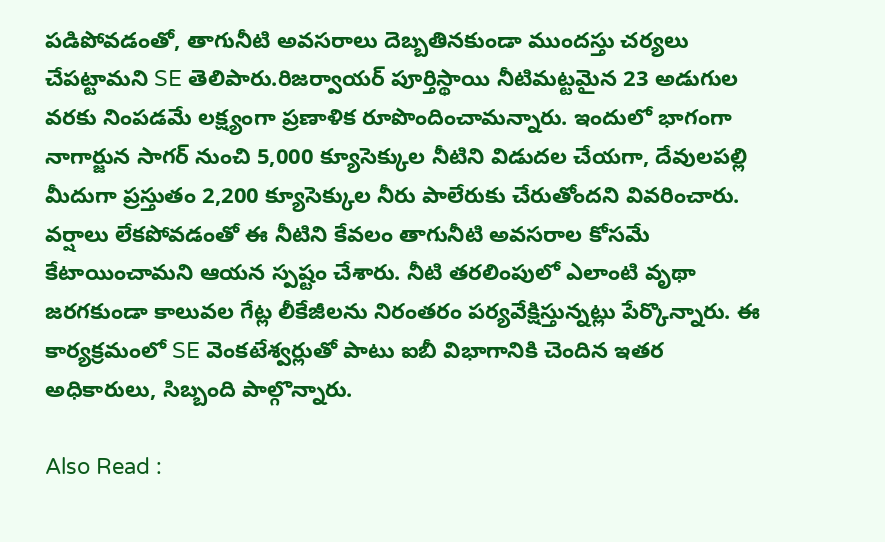పడిపోవడంతో, తాగునీటి అవసరాలు దెబ్బతినకుండా ముందస్తు చర్యలు చేపట్టామని SE తెలిపారు.రిజర్వాయర్ పూర్తిస్థాయి నీటిమట్టమైన 23 అడుగుల వరకు నింపడమే లక్ష్యంగా ప్రణాళిక రూపొందించామన్నారు. ఇందులో భాగంగా నాగార్జున సాగర్ నుంచి 5,000 క్యూసెక్కుల నీటిని విడుదల చేయగా, దేవులపల్లి మీదుగా ప్రస్తుతం 2,200 క్యూసెక్కుల నీరు పాలేరుకు చేరుతోందని వివరించారు. వర్షాలు లేకపోవడంతో ఈ నీటిని కేవలం తాగునీటి అవసరాల కోసమే కేటాయించామని ఆయన స్పష్టం చేశారు. నీటి తరలింపులో ఎలాంటి వృథా జరగకుండా కాలువల గేట్ల లీకేజీలను నిరంతరం పర్యవేక్షిస్తున్నట్లు పేర్కొన్నారు. ఈ కార్యక్రమంలో SE వెంకటేశ్వర్లుతో పాటు ఐబీ విభాగానికి చెందిన ఇతర అధికారులు, సిబ్బంది పాల్గొన్నారు.

Also Read :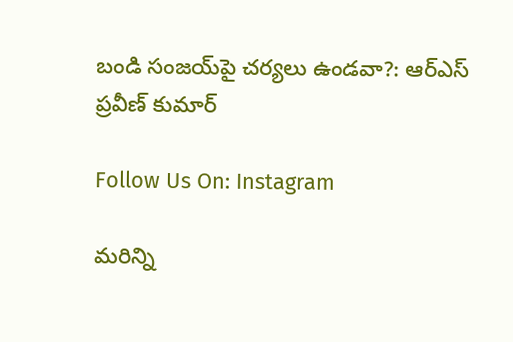బండి సంజయ్‌పై చర్యలు ఉండవా?: ఆర్ఎస్ ప్రవీణ్ కుమార్

Follow Us On: Instagram

మ‌రిన్ని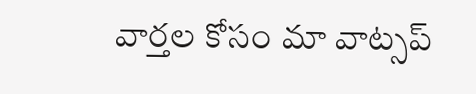వార్త‌ల కోసం మా వాట్స‌ప్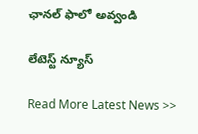ఛాన‌ల్ ఫాలో అవ్వండి

లేటెస్ట్ న్యూస్‌

Read More Latest News >>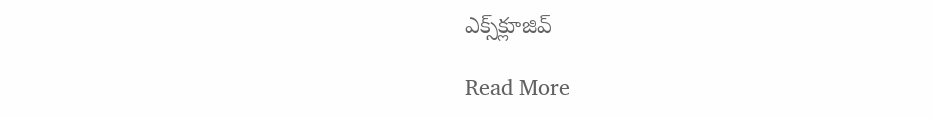ఎక్స్‌క్లూజివ్‌

Read More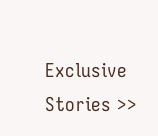Exclusive Stories >>